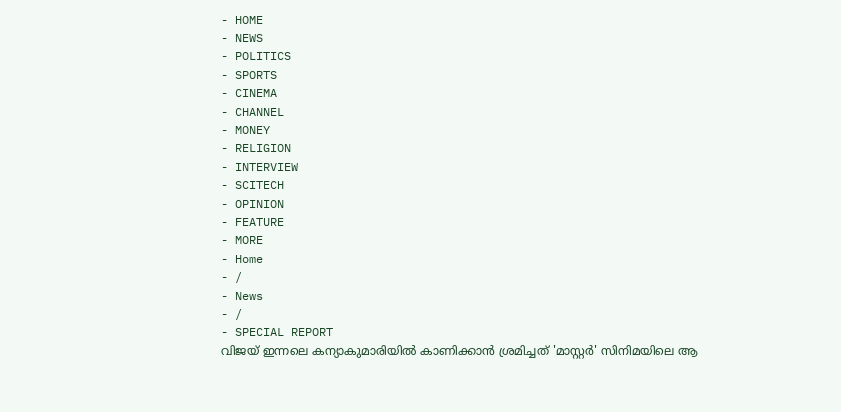- HOME
- NEWS
- POLITICS
- SPORTS
- CINEMA
- CHANNEL
- MONEY
- RELIGION
- INTERVIEW
- SCITECH
- OPINION
- FEATURE
- MORE
- Home
- /
- News
- /
- SPECIAL REPORT
വിജയ് ഇന്നലെ കന്യാകുമാരിയിൽ കാണിക്കാൻ ശ്രമിച്ചത് 'മാസ്റ്റർ' സിനിമയിലെ ആ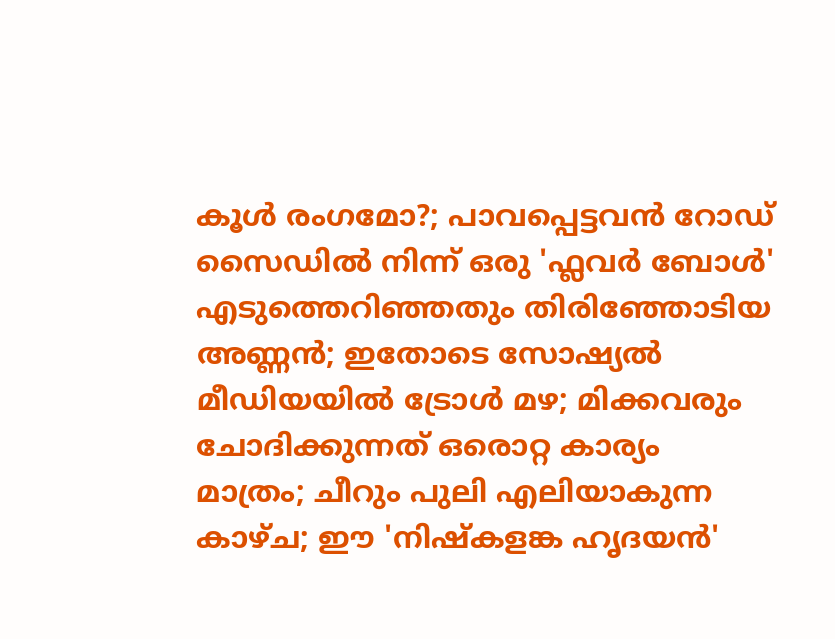കൂൾ രംഗമോ?; പാവപ്പെട്ടവൻ റോഡ് സൈഡിൽ നിന്ന് ഒരു 'ഫ്ലവർ ബോൾ' എടുത്തെറിഞ്ഞതും തിരിഞ്ഞോടിയ അണ്ണൻ; ഇതോടെ സോഷ്യൽ മീഡിയയിൽ ട്രോൾ മഴ; മിക്കവരും ചോദിക്കുന്നത് ഒരൊറ്റ കാര്യം മാത്രം; ചീറും പുലി എലിയാകുന്ന കാഴ്ച; ഈ 'നിഷ്കളങ്ക ഹൃദയൻ'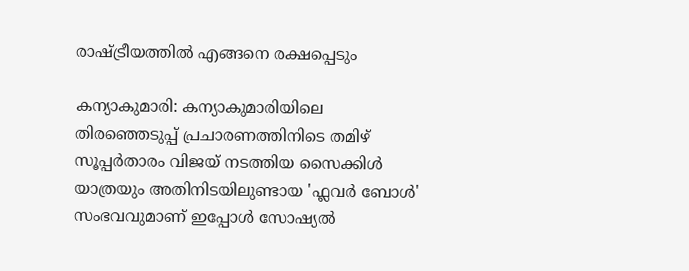രാഷ്ട്രീയത്തിൽ എങ്ങനെ രക്ഷപ്പെടും

കന്യാകുമാരി: കന്യാകുമാരിയിലെ തിരഞ്ഞെടുപ്പ് പ്രചാരണത്തിനിടെ തമിഴ് സൂപ്പർതാരം വിജയ് നടത്തിയ സൈക്കിൾ യാത്രയും അതിനിടയിലുണ്ടായ 'ഫ്ലവർ ബോൾ' സംഭവവുമാണ് ഇപ്പോൾ സോഷ്യൽ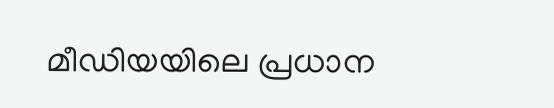മീഡിയയിലെ പ്രധാന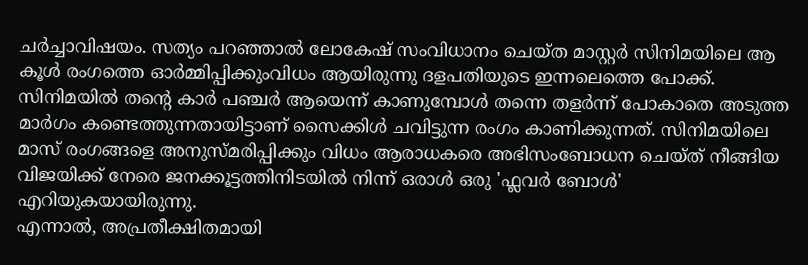ചർച്ചാവിഷയം. സത്യം പറഞ്ഞാൽ ലോകേഷ് സംവിധാനം ചെയ്ത മാസ്റ്റർ സിനിമയിലെ ആ കൂൾ രംഗത്തെ ഓർമ്മിപ്പിക്കുംവിധം ആയിരുന്നു ദളപതിയുടെ ഇന്നലെത്തെ പോക്ക്. സിനിമയിൽ തന്റെ കാർ പഞ്ചർ ആയെന്ന് കാണുമ്പോൾ തന്നെ തളർന്ന് പോകാതെ അടുത്ത മാർഗം കണ്ടെത്തുന്നതായിട്ടാണ് സൈക്കിൾ ചവിട്ടുന്ന രംഗം കാണിക്കുന്നത്. സിനിമയിലെ മാസ് രംഗങ്ങളെ അനുസ്മരിപ്പിക്കും വിധം ആരാധകരെ അഭിസംബോധന ചെയ്ത് നീങ്ങിയ വിജയിക്ക് നേരെ ജനക്കൂട്ടത്തിനിടയിൽ നിന്ന് ഒരാൾ ഒരു 'ഫ്ലവർ ബോൾ' എറിയുകയായിരുന്നു.
എന്നാൽ, അപ്രതീക്ഷിതമായി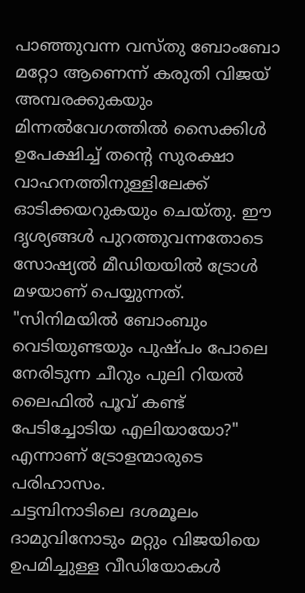പാഞ്ഞുവന്ന വസ്തു ബോംബോ മറ്റോ ആണെന്ന് കരുതി വിജയ് അമ്പരക്കുകയും മിന്നൽവേഗത്തിൽ സൈക്കിൾ ഉപേക്ഷിച്ച് തന്റെ സുരക്ഷാ വാഹനത്തിനുള്ളിലേക്ക് ഓടിക്കയറുകയും ചെയ്തു. ഈ ദൃശ്യങ്ങൾ പുറത്തുവന്നതോടെ സോഷ്യൽ മീഡിയയിൽ ട്രോൾ മഴയാണ് പെയ്യുന്നത്. "സിനിമയിൽ ബോംബും വെടിയുണ്ടയും പുഷ്പം പോലെ നേരിടുന്ന ചീറും പുലി റിയൽ ലൈഫിൽ പൂവ് കണ്ട് പേടിച്ചോടിയ എലിയായോ?" എന്നാണ് ട്രോളന്മാരുടെ പരിഹാസം.
ചട്ടമ്പിനാടിലെ ദശമൂലം ദാമുവിനോടും മറ്റും വിജയിയെ ഉപമിച്ചുള്ള വീഡിയോകൾ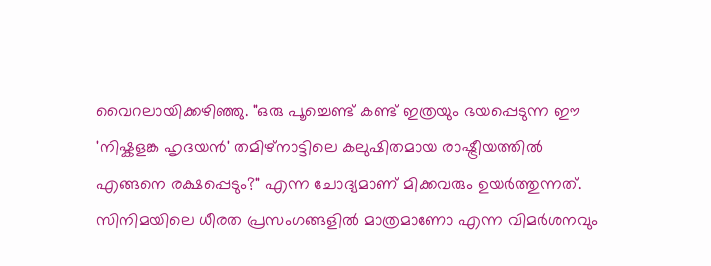വൈറലായിക്കഴിഞ്ഞു. "ഒരു പൂച്ചെണ്ട് കണ്ട് ഇത്രയും ഭയപ്പെടുന്ന ഈ 'നിഷ്കളങ്ക ഹൃദയൻ' തമിഴ്നാട്ടിലെ കലുഷിതമായ രാഷ്ട്രീയത്തിൽ എങ്ങനെ രക്ഷപ്പെടും?" എന്ന ചോദ്യമാണ് മിക്കവരും ഉയർത്തുന്നത്. സിനിമയിലെ ധീരത പ്രസംഗങ്ങളിൽ മാത്രമാണോ എന്ന വിമർശനവും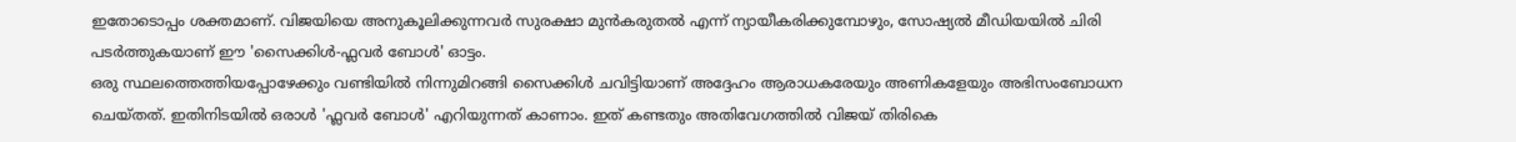ഇതോടൊപ്പം ശക്തമാണ്. വിജയിയെ അനുകൂലിക്കുന്നവർ സുരക്ഷാ മുൻകരുതൽ എന്ന് ന്യായീകരിക്കുമ്പോഴും, സോഷ്യൽ മീഡിയയിൽ ചിരി പടർത്തുകയാണ് ഈ 'സൈക്കിൾ-ഫ്ലവർ ബോൾ' ഓട്ടം.
ഒരു സ്ഥലത്തെത്തിയപ്പോഴേക്കും വണ്ടിയിൽ നിന്നുമിറങ്ങി സൈക്കിൾ ചവിട്ടിയാണ് അദ്ദേഹം ആരാധകരേയും അണികളേയും അഭിസംബോധന ചെയ്തത്. ഇതിനിടയിൽ ഒരാൾ 'ഫ്ലവർ ബോൾ' എറിയുന്നത് കാണാം. ഇത് കണ്ടതും അതിവേഗത്തിൽ വിജയ് തിരികെ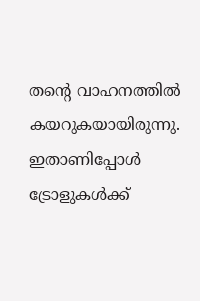തന്റെ വാഹനത്തിൽ കയറുകയായിരുന്നു. ഇതാണിപ്പോൾ ട്രോളുകൾക്ക്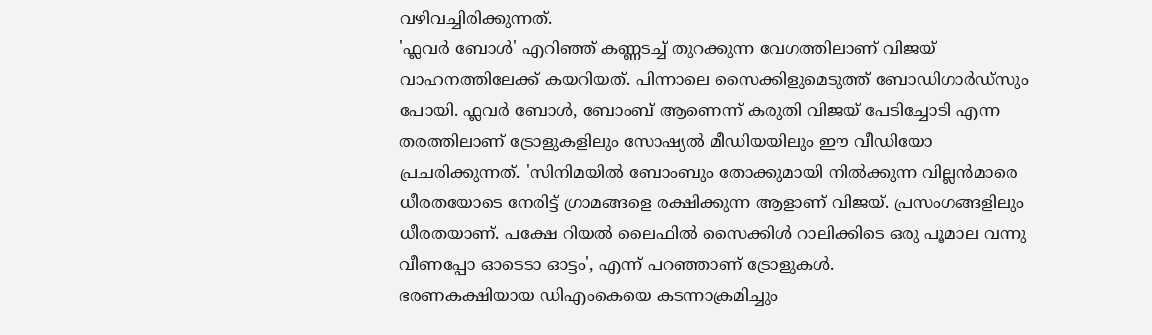വഴിവച്ചിരിക്കുന്നത്.
'ഫ്ലവർ ബോൾ' എറിഞ്ഞ് കണ്ണടച്ച് തുറക്കുന്ന വേഗത്തിലാണ് വിജയ് വാഹനത്തിലേക്ക് കയറിയത്. പിന്നാലെ സൈക്കിളുമെടുത്ത് ബോഡിഗാർഡ്സും പോയി. ഫ്ലവർ ബോൾ, ബോംബ് ആണെന്ന് കരുതി വിജയ് പേടിച്ചോടി എന്ന തരത്തിലാണ് ട്രോളുകളിലും സോഷ്യൽ മീഡിയയിലും ഈ വീഡിയോ പ്രചരിക്കുന്നത്. 'സിനിമയിൽ ബോംബും തോക്കുമായി നിൽക്കുന്ന വില്ലൻമാരെ ധീരതയോടെ നേരിട്ട് ഗ്രാമങ്ങളെ രക്ഷിക്കുന്ന ആളാണ് വിജയ്. പ്രസംഗങ്ങളിലും ധീരതയാണ്. പക്ഷേ റിയൽ ലൈഫിൽ സൈക്കിൾ റാലിക്കിടെ ഒരു പൂമാല വന്നു വീണപ്പോ ഓടെടാ ഓട്ടം', എന്ന് പറഞ്ഞാണ് ട്രോളുകൾ.
ഭരണകക്ഷിയായ ഡിഎംകെയെ കടന്നാക്രമിച്ചും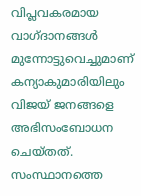വിപ്ലവകരമായ വാഗ്ദാനങ്ങൾ മുന്നോട്ടുവെച്ചുമാണ് കന്യാകുമാരിയിലും വിജയ് ജനങ്ങളെ അഭിസംബോധന ചെയ്തത്. സംസ്ഥാനത്തെ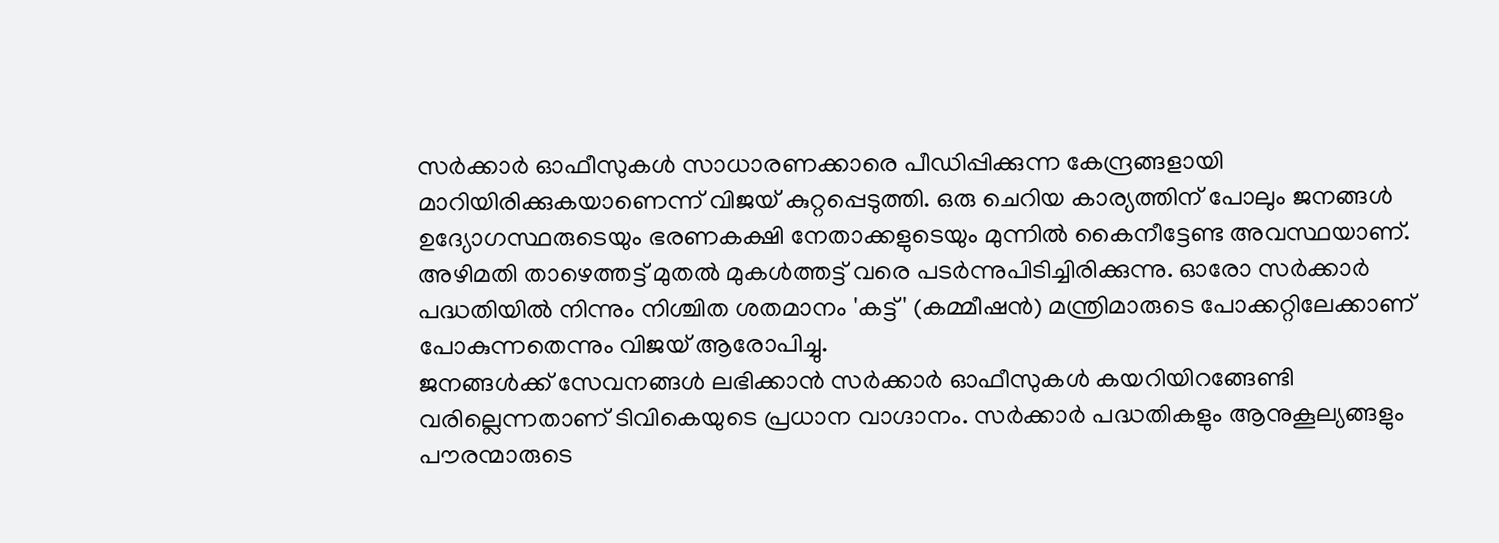സർക്കാർ ഓഫീസുകൾ സാധാരണക്കാരെ പീഡിപ്പിക്കുന്ന കേന്ദ്രങ്ങളായി മാറിയിരിക്കുകയാണെന്ന് വിജയ് കുറ്റപ്പെടുത്തി. ഒരു ചെറിയ കാര്യത്തിന് പോലും ജനങ്ങൾ ഉദ്യോഗസ്ഥരുടെയും ഭരണകക്ഷി നേതാക്കളുടെയും മുന്നിൽ കൈനീട്ടേണ്ട അവസ്ഥയാണ്. അഴിമതി താഴെത്തട്ട് മുതൽ മുകൾത്തട്ട് വരെ പടർന്നുപിടിച്ചിരിക്കുന്നു. ഓരോ സർക്കാർ പദ്ധതിയിൽ നിന്നും നിശ്ചിത ശതമാനം 'കട്ട്' (കമ്മീഷൻ) മന്ത്രിമാരുടെ പോക്കറ്റിലേക്കാണ് പോകുന്നതെന്നും വിജയ് ആരോപിച്ചു.
ജനങ്ങൾക്ക് സേവനങ്ങൾ ലഭിക്കാൻ സർക്കാർ ഓഫീസുകൾ കയറിയിറങ്ങേണ്ടി വരില്ലെന്നതാണ് ടിവികെയുടെ പ്രധാന വാഗ്ദാനം. സർക്കാർ പദ്ധതികളും ആനുകൂല്യങ്ങളും പൗരന്മാരുടെ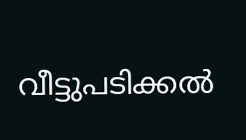വീട്ടുപടിക്കൽ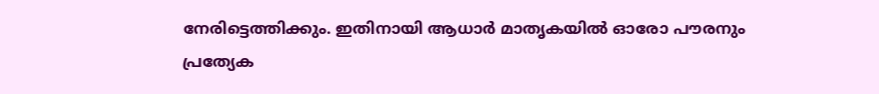നേരിട്ടെത്തിക്കും. ഇതിനായി ആധാർ മാതൃകയിൽ ഓരോ പൗരനും പ്രത്യേക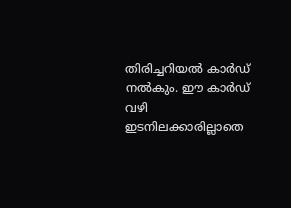തിരിച്ചറിയൽ കാർഡ് നൽകും. ഈ കാർഡ് വഴി ഇടനിലക്കാരില്ലാതെ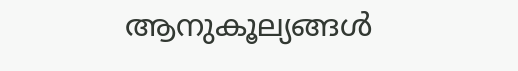ആനുകൂല്യങ്ങൾ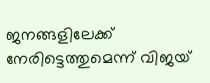ജനങ്ങളിലേക്ക് നേരിട്ടെത്തുമെന്ന് വിജയ്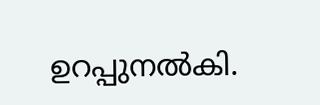ഉറപ്പുനൽകി.